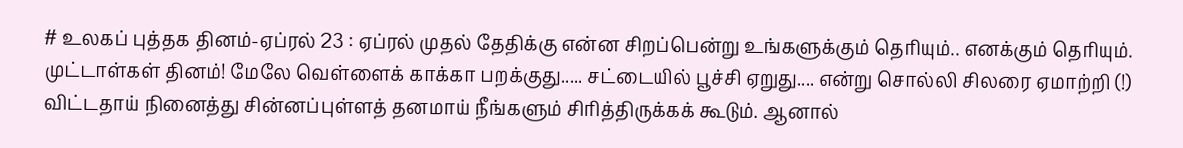# உலகப் புத்தக தினம்-ஏப்ரல் 23 : ஏப்ரல் முதல் தேதிக்கு என்ன சிறப்பென்று உங்களுக்கும் தெரியும்.. எனக்கும் தெரியும். முட்டாள்கள் தினம்! மேலே வெள்ளைக் காக்கா பறக்குது..... சட்டையில் பூச்சி ஏறுது.... என்று சொல்லி சிலரை ஏமாற்றி (!) விட்டதாய் நினைத்து சின்னப்புள்ளத் தனமாய் நீங்களும் சிரித்திருக்கக் கூடும். ஆனால்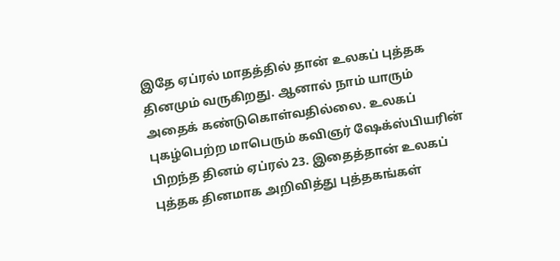இதே ஏப்ரல் மாதத்தில் தான் உலகப் புத்தக தினமும் வருகிறது. ஆனால் நாம் யாரும் அதைக் கண்டுகொள்வதில்லை. உலகப் புகழ்பெற்ற மாபெரும் கவிஞர் ஷேக்ஸ்பியரின் பிறந்த தினம் ஏப்ரல் 23. இதைத்தான் உலகப் புத்தக தினமாக அறிவித்து புத்தகங்கள்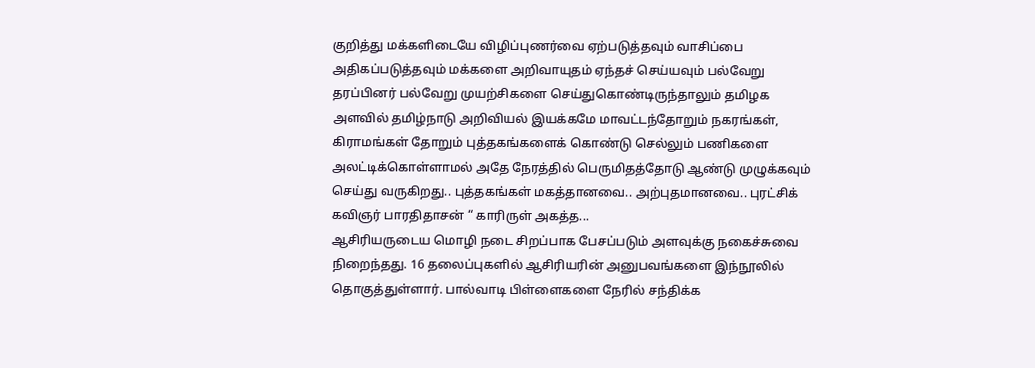குறித்து மக்களிடையே விழிப்புணர்வை ஏற்படுத்தவும் வாசிப்பை அதிகப்படுத்தவும் மக்களை அறிவாயுதம் ஏந்தச் செய்யவும் பல்வேறு தரப்பினர் பல்வேறு முயற்சிகளை செய்துகொண்டிருந்தாலும் தமிழக அளவில் தமிழ்நாடு அறிவியல் இயக்கமே மாவட்டந்தோறும் நகரங்கள், கிராமங்கள் தோறும் புத்தகங்களைக் கொண்டு செல்லும் பணிகளை அலட்டிக்கொள்ளாமல் அதே நேரத்தில் பெருமிதத்தோடு ஆண்டு முழுக்கவும் செய்து வருகிறது.. புத்தகங்கள் மகத்தானவை.. அற்புதமானவை.. புரட்சிக் கவிஞர் பாரதிதாசன் “ காரிருள் அகத்த...
ஆசிரியருடைய மொழி நடை சிறப்பாக பேசப்படும் அளவுக்கு நகைச்சுவை நிறைந்தது. 16 தலைப்புகளில் ஆசிரியரின் அனுபவங்களை இந்நூலில் தொகுத்துள்ளார். பால்வாடி பிள்ளைகளை நேரில் சந்திக்க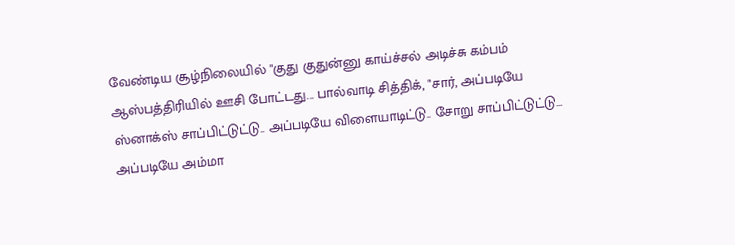வேண்டிய சூழ்நிலையில் "குது குதுன்னு காய்ச்சல் அடிச்சு கம்பம் ஆஸ்பத்திரியில் ஊசி போட்டது... பால்வாடி சித்திக், "சார், அப்படியே ஸ்னாக்ஸ் சாப்பிட்டுட்டு.. அப்படியே விளையாடிட்டு.. சோறு சாப்பிட்டுட்டு... அப்படியே அம்மா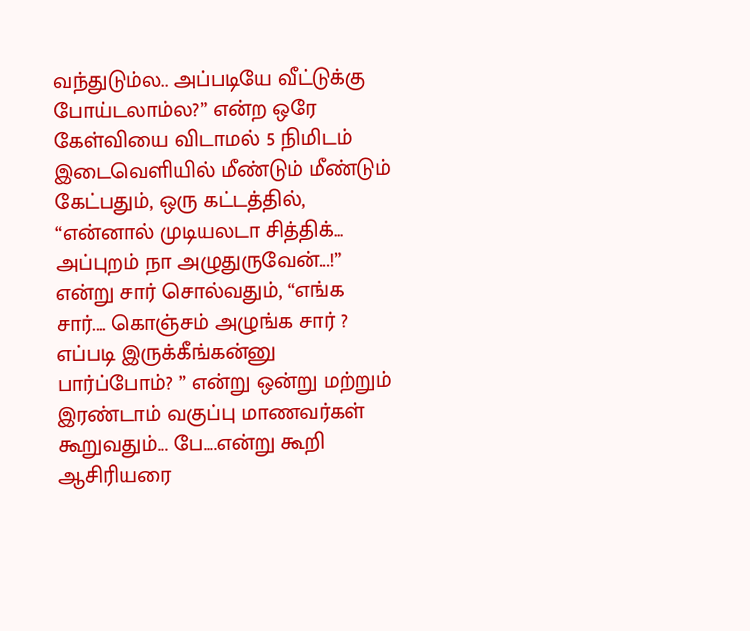வந்துடும்ல.. அப்படியே வீட்டுக்கு போய்டலாம்ல?” என்ற ஒரே கேள்வியை விடாமல் 5 நிமிடம் இடைவெளியில் மீண்டும் மீண்டும் கேட்பதும், ஒரு கட்டத்தில், “என்னால் முடியலடா சித்திக்... அப்புறம் நா அழுதுருவேன்...!” என்று சார் சொல்வதும், “எங்க சார்.... கொஞ்சம் அழுங்க சார் ? எப்படி இருக்கீங்கன்னு பார்ப்போம்? ” என்று ஒன்று மற்றும் இரண்டாம் வகுப்பு மாணவர்கள் கூறுவதும்... பே....என்று கூறி ஆசிரியரை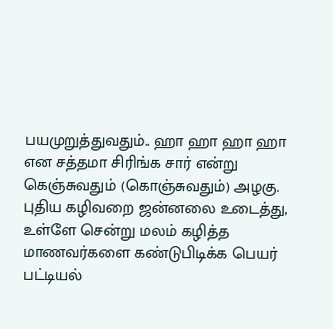பயமுறுத்துவதும்.. ஹா ஹா ஹா ஹா என சத்தமா சிரிங்க சார் என்று கெஞ்சுவதும் (கொஞ்சுவதும்) அழகு. புதிய கழிவறை ஜன்னலை உடைத்து, உள்ளே சென்று மலம் கழித்த மாணவர்களை கண்டுபிடிக்க பெயர் பட்டியல்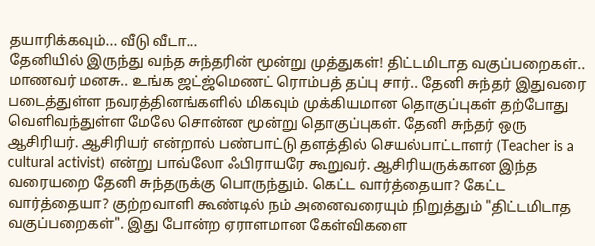தயாரிக்கவும்... வீடு வீடா...
தேனியில் இருந்து வந்த சுந்தரின் மூன்று முத்துகள்! திட்டமிடாத வகுப்பறைகள்.. மாணவர் மனசு.. உங்க ஜட்ஜ்மெணட் ரொம்பத் தப்பு சார்.. தேனி சுந்தர் இதுவரை படைத்துள்ள நவரத்தினங்களில் மிகவும் முக்கியமான தொகுப்புகள் தற்போது வெளிவந்துள்ள மேலே சொன்ன மூன்று தொகுப்புகள். தேனி சுந்தர் ஒரு ஆசிரியர். ஆசிரியர் என்றால் பண்பாட்டு தளத்தில் செயல்பாட்டாளர் (Teacher is a cultural activist) என்று பாவ்லோ ஃபிராயரே கூறுவர். ஆசிரியருக்கான இந்த வரையறை தேனி சுந்தருக்கு பொருந்தும். கெட்ட வார்த்தையா? கேட்ட வார்த்தையா? குற்றவாளி கூண்டில் நம் அனைவரையும் நிறுத்தும் "திட்டமிடாத வகுப்பறைகள்". இது போன்ற ஏராளமான கேள்விகளை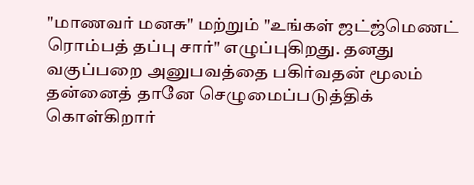"மாணவர் மனசு" மற்றும் "உங்கள் ஜட்ஜ்மெணட் ரொம்பத் தப்பு சார்" எழுப்புகிறது. தனது வகுப்பறை அனுபவத்தை பகிர்வதன் மூலம் தன்னைத் தானே செழுமைப்படுத்திக் கொள்கிறார்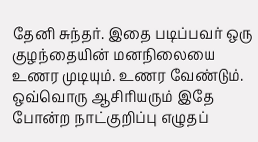தேனி சுந்தர். இதை படிப்பவர் ஒரு குழந்தையின் மனநிலையை உணர முடியும். உணர வேண்டும். ஒவ்வொரு ஆசிரியரும் இதே போன்ற நாட்குறிப்பு எழுதப்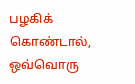பழகிக் கொண்டால், ஒவ்வொரு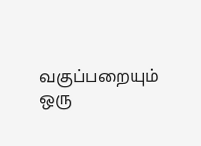வகுப்பறையும் ஒரு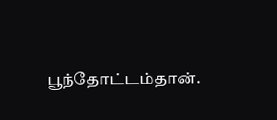பூந்தோட்டம்தான்.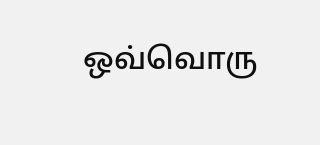ஒவ்வொரு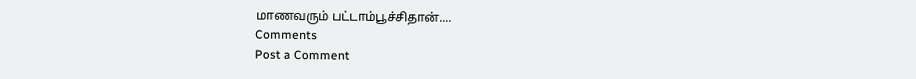மாணவரும் பட்டாம்பூச்சிதான்....
Comments
Post a Comment